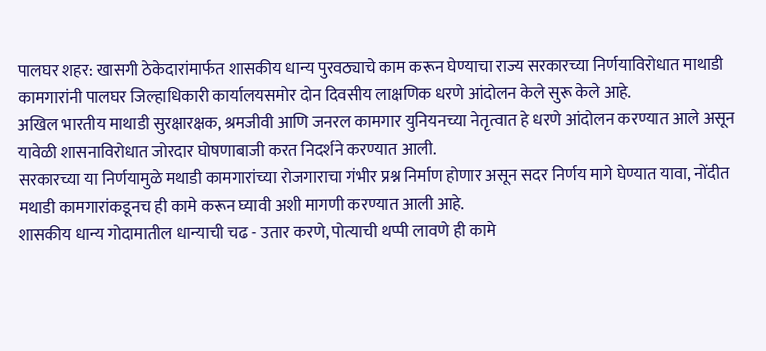पालघर शहर: खासगी ठेकेदारांमार्फत शासकीय धान्य पुरवठ्याचे काम करून घेण्याचा राज्य सरकारच्या निर्णयाविरोधात माथाडी कामगारांनी पालघर जिल्हाधिकारी कार्यालयसमोर दोन दिवसीय लाक्षणिक धरणे आंदोलन केले सुरू केले आहे.
अखिल भारतीय माथाडी सुरक्षारक्षक, श्रमजीवी आणि जनरल कामगार युनियनच्या नेतृत्वात हे धरणे आंदोलन करण्यात आले असून यावेळी शासनाविरोधात जोरदार घोषणाबाजी करत निदर्शने करण्यात आली.
सरकारच्या या निर्णयामुळे मथाडी कामगारांच्या रोजगाराचा गंभीर प्रश्न निर्माण होणार असून सदर निर्णय मागे घेण्यात यावा, नोंदीत मथाडी कामगारांकडूनच ही कामे करून घ्यावी अशी मागणी करण्यात आली आहे.
शासकीय धान्य गोदामातील धान्याची चढ - उतार करणे, पोत्याची थप्पी लावणे ही कामे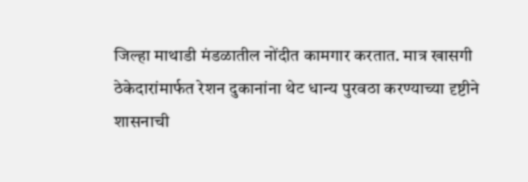जिल्हा माथाडी मंडळातील नोंदीत कामगार करतात. मात्र खासगी ठेकेदारांमार्फत रेशन दुकानांना थेट धान्य पुरवठा करण्याच्या दृष्टीने शासनाची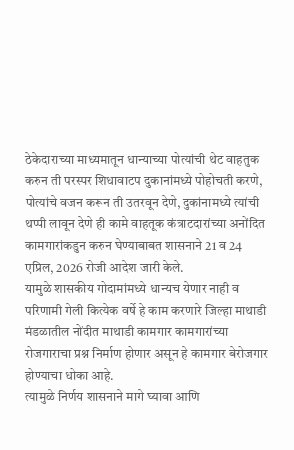ठेकेदाराच्या माध्यमातून धान्याच्या पोत्यांची थेट वाहतुक करुन ती परस्पर शिधावाटप दुकानांमध्ये पोहोचती करणे, पोत्यांचे वजन करून ती उतरवून देणे, दुकांनामध्ये त्यांची थप्पी लावून देणे ही कामे वाहतूक कंत्राटदारांच्या अनोंदित कामगारांकडुन करुन घेण्याबाबत शासनाने 21 व 24 एप्रिल, 2026 रोजी आदेश जारी केले.
यामुळे शासकीय गोदामांमध्ये धान्यच येणार नाही व परिणामी गेली कित्येक वर्षे हे काम करणारे जिल्हा माथाडी मंडळातील नोंदीत माथाडी कामगार कामगारांच्या रोजगाराचा प्रश्न निर्माण होणार असून हे कामगार बेरोजगार होण्याचा धोका आहे.
त्यामुळे निर्णय शासनाने मागे घ्यावा आणि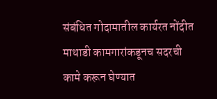संबंधित गोदामातील कार्यरत नोंदीत माथाडी कामगारांकडूनच सदरची कामे करून घेण्यात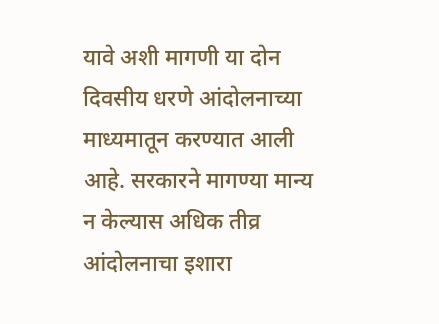यावे अशी मागणी या दोन दिवसीय धरणे आंदोलनाच्या माध्यमातून करण्यात आली आहे. सरकारने मागण्या मान्य न केल्यास अधिक तीव्र आंदोलनाचा इशारा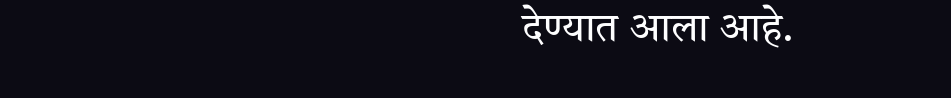देण्यात आला आहे.